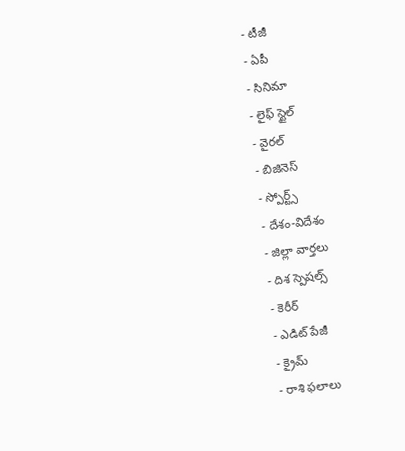- టీజీ
- ఏపీ
- సినిమా
- లైఫ్ స్టైల్
- వైరల్
- బిజినెస్
- స్పోర్ట్స్
- దేశం-విదేశం
- జిల్లా వార్తలు
- దిశ స్పెషల్స్
- కెరీర్
- ఎడిట్ పేజీ
- క్రైమ్
- రాశి ఫలాలు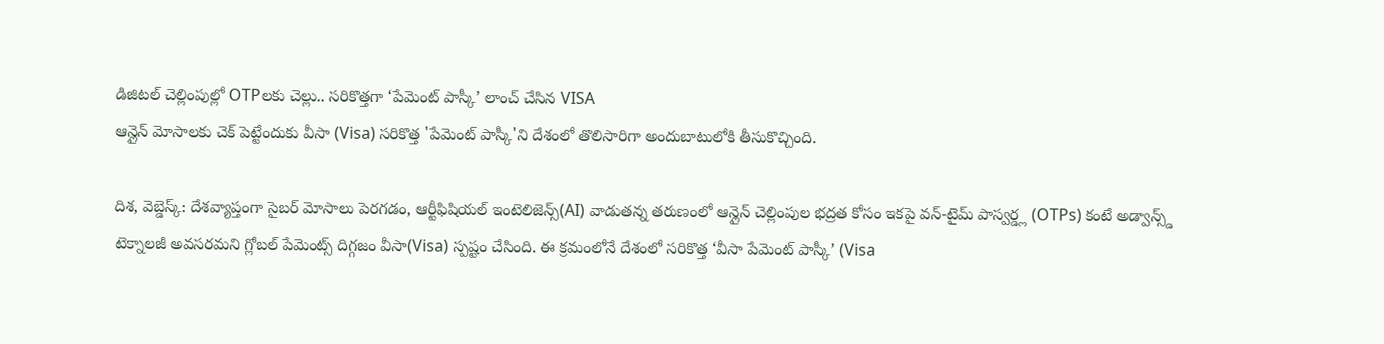డిజిటల్ చెల్లింపుల్లో OTPలకు చెల్లు.. సరికొత్తగా ‘పేమెంట్ పాస్కీ’ లాంచ్ చేసిన VISA
ఆన్లైన్ మోసాలకు చెక్ పెట్టేందుకు వీసా (Visa) సరికొత్త 'పేమెంట్ పాస్కీ'ని దేశంలో తొలిసారిగా అందుబాటులోకి తీసుకొచ్చింది.

దిశ, వెబ్డెస్క్: దేశవ్యాప్తంగా సైబర్ మోసాలు పెరగడం, ఆర్టీఫిషియల్ ఇంటెలిజెన్స్(AI) వాడుతన్న తరుణంలో ఆన్లైన్ చెల్లింపుల భద్రత కోసం ఇకపై వన్-టైమ్ పాస్వర్డ్ల (OTPs) కంటే అడ్వాన్స్డ్ టెక్నాలజీ అవసరమని గ్లోబల్ పేమెంట్స్ దిగ్గజం వీసా(Visa) స్పష్టం చేసింది. ఈ క్రమంలోనే దేశంలో సరికొత్త ‘వీసా పేమెంట్ పాస్కీ’ (Visa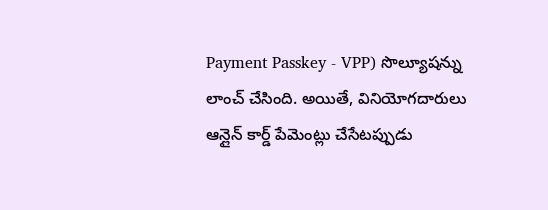Payment Passkey - VPP) సొల్యూషన్ను లాంచ్ చేసింది. అయితే, వినియోగదారులు ఆన్లైన్ కార్డ్ పేమెంట్లు చేసేటప్పుడు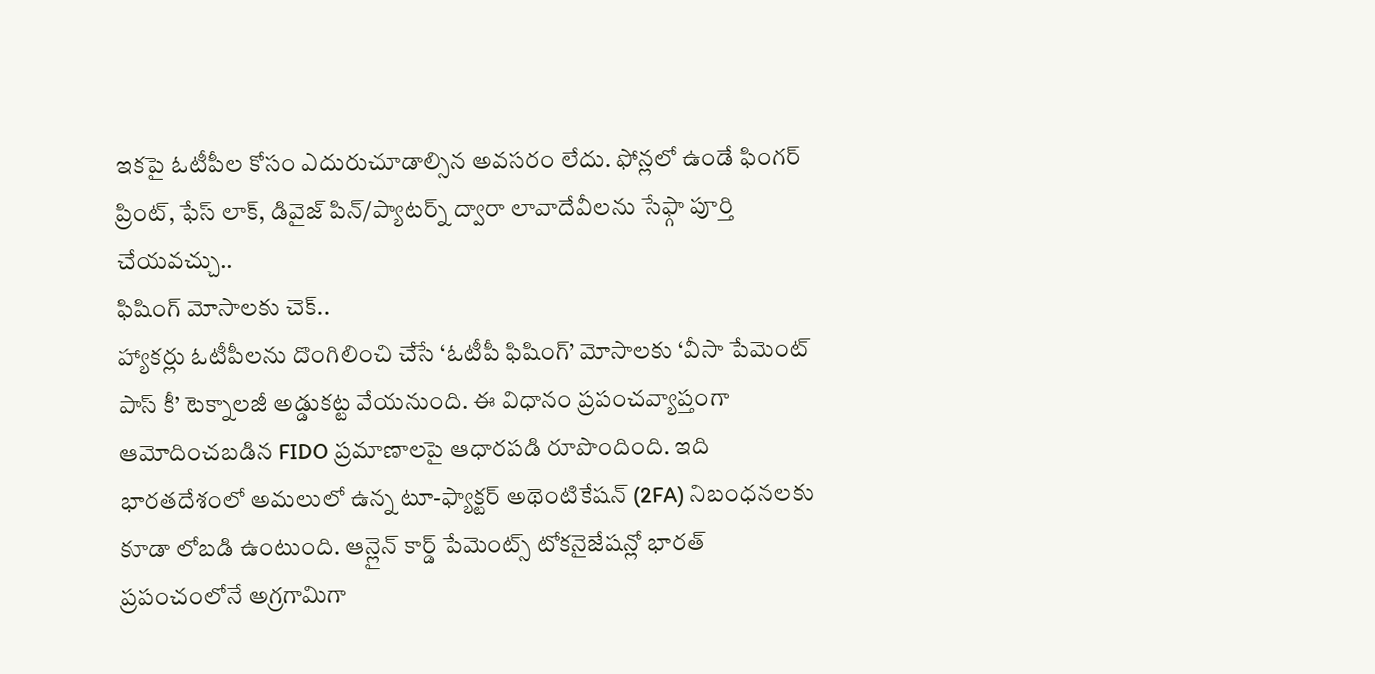ఇకపై ఓటీపీల కోసం ఎదురుచూడాల్సిన అవసరం లేదు. ఫోన్లలో ఉండే ఫింగర్ ప్రింట్, ఫేస్ లాక్, డివైజ్ పిన్/ప్యాటర్న్ ద్వారా లావాదేవీలను సేఫ్గా పూర్తి చేయవచ్చు..
ఫిషింగ్ మోసాలకు చెక్..
హ్యాకర్లు ఓటీపీలను దొంగిలించి చేసే ‘ఓటీపీ ఫిషింగ్’ మోసాలకు ‘వీసా పేమెంట్ పాస్ కీ’ టెక్నాలజీ అడ్డుకట్ట వేయనుంది. ఈ విధానం ప్రపంచవ్యాప్తంగా ఆమోదించబడిన FIDO ప్రమాణాలపై ఆధారపడి రూపొందింది. ఇది భారతదేశంలో అమలులో ఉన్న టూ-ఫ్యాక్టర్ అథెంటికేషన్ (2FA) నిబంధనలకు కూడా లోబడి ఉంటుంది. ఆన్లైన్ కార్డ్ పేమెంట్స్ టోకనైజేషన్లో భారత్ ప్రపంచంలోనే అగ్రగామిగా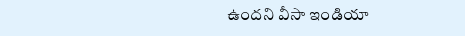ఉందని వీసా ఇండియా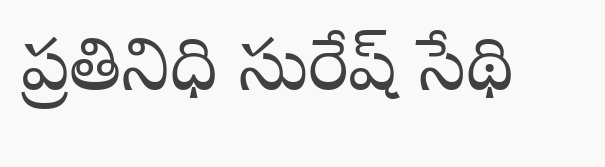ప్రతినిధి సురేష్ సేథి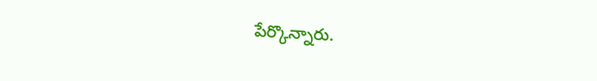పేర్కొన్నారు.